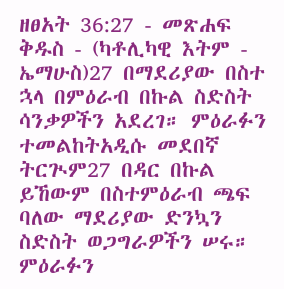ዘፀአት 36:27 - መጽሐፍ ቅዱስ - (ካቶሊካዊ እትም - ኤማሁስ)27 በማደሪያው በስተ ኋላ በምዕራብ በኩል ስድስት ሳንቃዎችን አደረገ። ምዕራፉን ተመልከትአዲሱ መደበኛ ትርጒም27 በዳር በኩል ይኸውም በስተምዕራብ ጫፍ ባለው ማደሪያው ድንኳን ስድስት ወጋግራዎችን ሠሩ። ምዕራፉን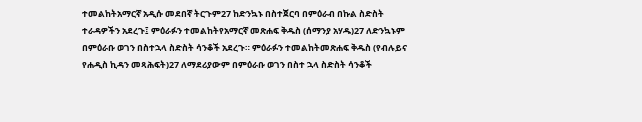ተመልከትአማርኛ አዲሱ መደበኛ ትርጉም27 ከድንኳኑ በስተጀርባ በምዕራብ በኩል ስድስት ተራዳዎችን አደረጉ፤ ምዕራፉን ተመልከትየአማርኛ መጽሐፍ ቅዱስ (ሰማንያ አሃዱ)27 ለድንኳኑም በምዕራቡ ወገን በስተኋላ ስድስት ሳንቆች አደረጉ። ምዕራፉን ተመልከትመጽሐፍ ቅዱስ (የብሉይና የሐዲስ ኪዳን መጻሕፍት)27 ለማደሪያውም በምዕራቡ ወገን በስተ ኋላ ስድስት ሳንቆች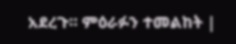አደረጉ። ምዕራፉን ተመልከት |